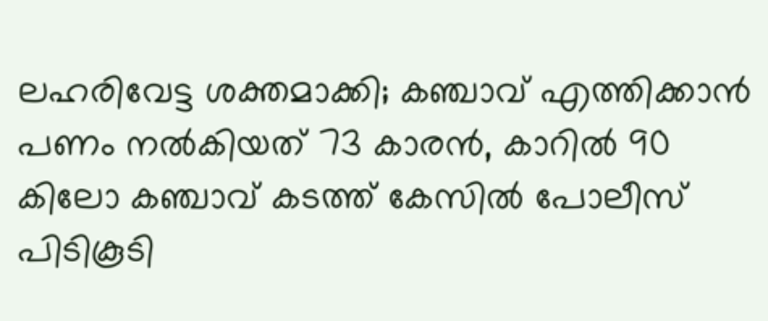ലഹരിവേട്ട ശക്തമാക്കി; കഞ്ചാവ് എത്തിക്കാന്‍ പണം നല്‍കിയത് 73 കാരന്‍, കാറിൽ 90 കിലോ കഞ്ചാവ് കടത്ത് കേസിൽ പോലീസ് പിടികൂടി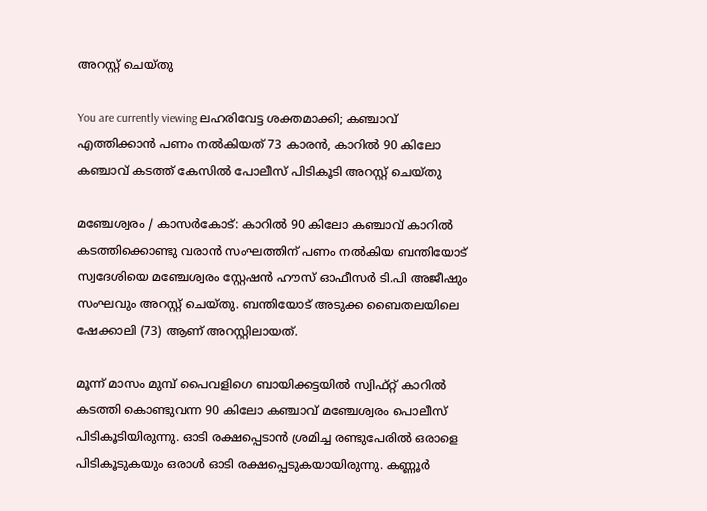അറസ്റ്റ് ചെയ്‌തു

You are currently viewing ലഹരിവേട്ട ശക്തമാക്കി; കഞ്ചാവ് എത്തിക്കാന്‍ പണം നല്‍കിയത് 73 കാരന്‍, കാറിൽ 90 കിലോ കഞ്ചാവ് കടത്ത് കേസിൽ പോലീസ് പിടികൂടി അറസ്റ്റ് ചെയ്‌തു

മഞ്ചേശ്വരം / കാസർകോട്: കാറിൽ 90 കിലോ കഞ്ചാവ് കാറില്‍ കടത്തിക്കൊണ്ടു വരാന്‍ സംഘത്തിന് പണം നല്‍കിയ ബന്തിയോട് സ്വദേശിയെ മഞ്ചേശ്വരം സ്റ്റേഷന്‍ ഹൗസ് ഓഫീസര്‍ ടി.പി അജീഷും സംഘവും അറസ്റ്റ് ചെയ്‌തു. ബന്തിയോട് അടുക്ക ബൈതലയിലെ ഷേക്കാലി (73) ആണ് അറസ്റ്റിലായത്.

മൂന്ന് മാസം മുമ്പ് പൈവളിഗെ ബായിക്കട്ടയില്‍ സ്വിഫ്റ്റ് കാറില്‍ കടത്തി കൊണ്ടുവന്ന 90 കിലോ കഞ്ചാവ് മഞ്ചേശ്വരം പൊലീസ് പിടികൂടിയിരുന്നു. ഓടി രക്ഷപ്പെടാന്‍ ശ്രമിച്ച രണ്ടുപേരില്‍ ഒരാളെ പിടികൂടുകയും ഒരാള്‍ ഓടി രക്ഷപ്പെടുകയായിരുന്നു. കണ്ണൂര്‍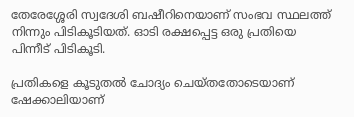തേരേശ്ശേരി സ്വദേശി ബഷീറിനെയാണ് സംഭവ സ്ഥലത്ത് നിന്നും പിടികൂടിയത്. ഓടി രക്ഷപ്പെട്ട ഒരു പ്രതിയെ പിന്നീട് പിടികൂടി.

പ്രതികളെ കൂടുതല്‍ ചോദ്യം ചെയ്‌തതോടെയാണ് ഷേക്കാലിയാണ്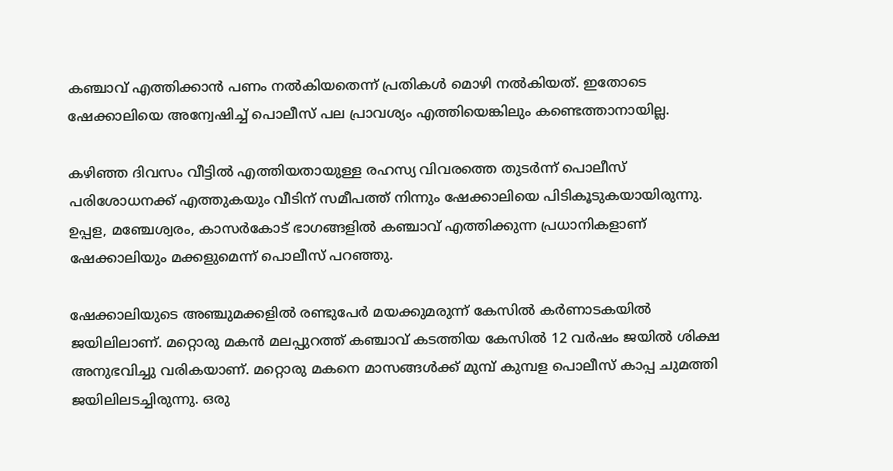കഞ്ചാവ് എത്തിക്കാന്‍ പണം നല്‍കിയതെന്ന് പ്രതികള്‍ മൊഴി നല്‍കിയത്. ഇതോടെ ഷേക്കാലിയെ അന്വേഷിച്ച് പൊലീസ് പല പ്രാവശ്യം എത്തിയെങ്കിലും കണ്ടെത്താനായില്ല.

കഴിഞ്ഞ ദിവസം വീട്ടിൽ എത്തിയതായുള്ള രഹസ്യ വിവരത്തെ തുടര്‍ന്ന് പൊലീസ് പരിശോധനക്ക് എത്തുകയും വീടിന് സമീപത്ത് നിന്നും ഷേക്കാലിയെ പിടികൂടുകയായിരുന്നു. ഉപ്പള, മഞ്ചേശ്വരം, കാസര്‍കോട് ഭാഗങ്ങളില്‍ കഞ്ചാവ് എത്തിക്കുന്ന പ്രധാനികളാണ് ഷേക്കാലിയും മക്കളുമെന്ന് പൊലീസ് പറഞ്ഞു.

ഷേക്കാലിയുടെ അഞ്ചുമക്കളില്‍ രണ്ടുപേര്‍ മയക്കുമരുന്ന് കേസില്‍ കര്‍ണാടകയില്‍ ജയിലിലാണ്. മറ്റൊരു മകന്‍ മലപ്പുറത്ത് കഞ്ചാവ് കടത്തിയ കേസില്‍ 12 വര്‍ഷം ജയില്‍ ശിക്ഷ അനുഭവിച്ചു വരികയാണ്. മറ്റൊരു മകനെ മാസങ്ങള്‍ക്ക് മുമ്പ് കുമ്പള പൊലീസ് കാപ്പ ചുമത്തി ജയിലിലടച്ചിരുന്നു. ഒരു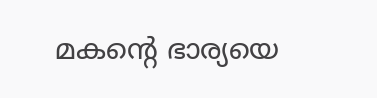മകൻ്റെ ഭാര്യയെ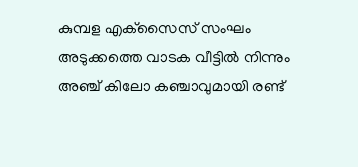കുമ്പള എക്‌സൈസ് സംഘം അടുക്കത്തെ വാടക വീട്ടില്‍ നിന്നും അഞ്ച് കിലോ കഞ്ചാവുമായി രണ്ട്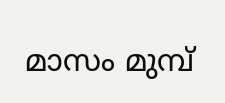മാസം മുമ്പ്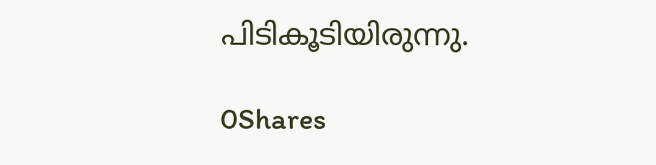പിടികൂടിയിരുന്നു.

0Shares